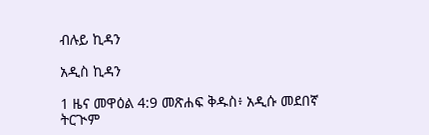ብሉይ ኪዳን

አዲስ ኪዳን

1 ዜና መዋዕል 4:9 መጽሐፍ ቅዱስ፥ አዲሱ መደበኛ ትርጒም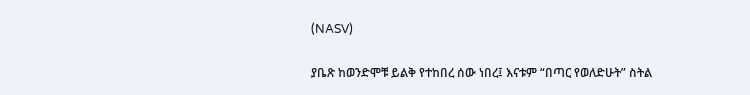(NASV)

ያቤጽ ከወንድሞቹ ይልቅ የተከበረ ሰው ነበረ፤ እናቱም “በጣር የወለድሁት” ስትል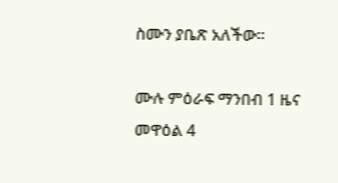ስሙን ያቤጽ አለችው።

ሙሉ ምዕራፍ ማንበብ 1 ዜና መዋዕል 4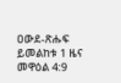ዐውደ-ጽሑፍ ይመልከቱ 1 ዜና መዋዕል 4:9